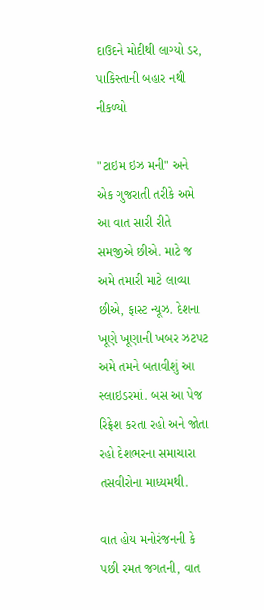દાઉદને મોદીથી લાગ્યો ડર, પાકિસ્તાની બહાર નથી નીકળ્યો

"ટાઇમ ઇઝ મની" અને એક ગુજરાતી તરીકે અમે આ વાત સારી રીતે સમજીએ છીએ. માટે જ અમે તમારી માટે લાવ્યા છીએ, ફાસ્ટ ન્યૂઝ. દેશના ખૂણે ખૂણાની ખબર ઝટપટ અમે તમને બતાવીશું આ સ્લાઇડરમાં. બસ આ પેજ રિફ્રેશ કરતા રહો અને જોતા રહો દેશભરના સમાચારા તસવીરોના માધ્યમથી.

વાત હોય મનોરંજનની કે પછી રમત જગતની, વાત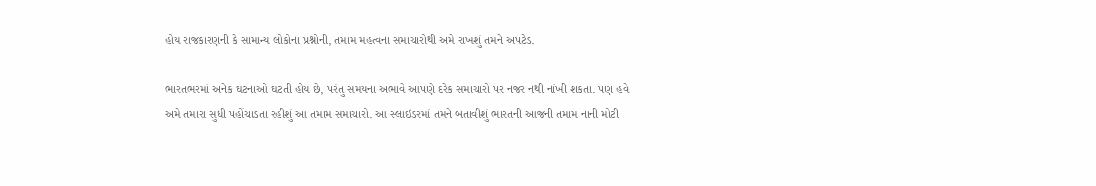હોય રાજકારણની કે સામાન્ય લોકોના પ્રશ્નોની, તમામ મહત્વના સમાચારોથી અમે રાખશું તમને અપટેડ.

ભારતભરમાં અનેક ઘટનાઓ ઘટતી હોય છે, પરંતુ સમયના અભાવે આપણે દરેક સમાચારો પર નજર નથી નાંખી શકતા. પણ હવે અમે તમારા સુધી પહોંચાડતા રહીશું આ તમામ સમાચારો. આ સ્લાઇડરમાં તમને બતાવીશું ભારતની આજની તમામ નાની મોટી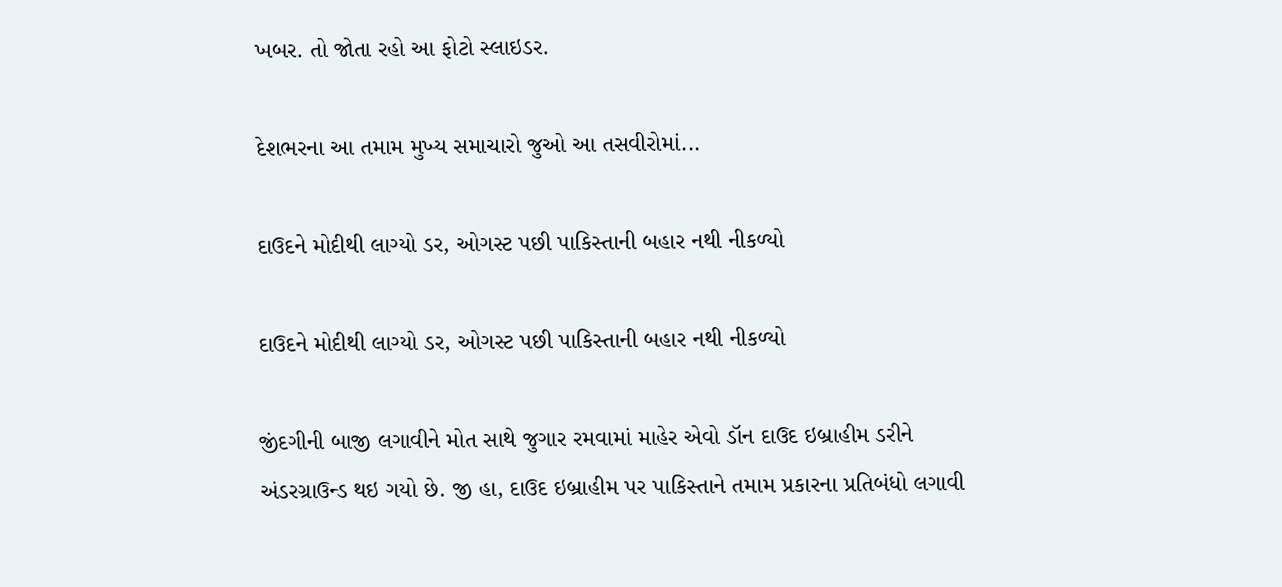ખબર. તો જોતા રહો આ ફોટો સ્લાઇડર.

દેશભરના આ તમામ મુખ્ય સમાચારો જુઓ આ તસવીરોમાં...

દાઉદને મોદીથી લાગ્યો ડર, ઓગસ્ટ પછી પાકિસ્તાની બહાર નથી નીકળ્યો

દાઉદને મોદીથી લાગ્યો ડર, ઓગસ્ટ પછી પાકિસ્તાની બહાર નથી નીકળ્યો

જીંદગીની બાજી લગાવીને મોત સાથે જુગાર રમવામાં માહેર એવો ડૉન દાઉદ ઇબ્રાહીમ ડરીને અંડરગ્રાઉન્ડ થઇ ગયો છે. જી હા, દાઉદ ઇબ્રાહીમ પર પાકિસ્તાને તમામ પ્રકારના પ્રતિબંધો લગાવી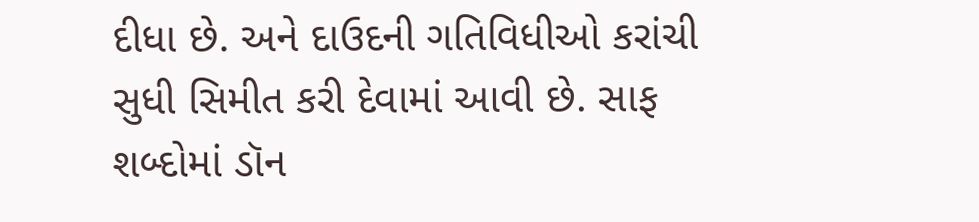દીધા છે. અને દાઉદની ગતિવિધીઓ કરાંચી સુધી સિમીત કરી દેવામાં આવી છે. સાફ શબ્દોમાં ડૉન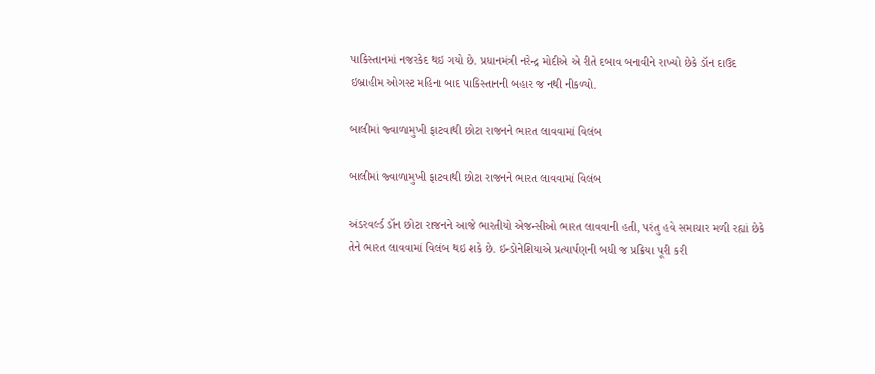પાકિસ્તાનમાં નજરકેદ થઇ ગયો છે. પ્રધાનમંત્રી નરેન્દ્ર મોદીએ એ રીતે દબાવ બનાવીને રાખ્યો છેકે ડૉન દાઉદ ઇબ્રાહીમ ઓગસ્ટ મહિના બાદ પાકિસ્તાનની બહાર જ નથી નીકળ્યો.

બાલીમાં જ્વાળામુખી ફાટવાથી છોટા રાજનને ભારત લાવવામાં વિલંબ

બાલીમાં જ્વાળામુખી ફાટવાથી છોટા રાજનને ભારત લાવવામાં વિલંબ

અંડરવર્લ્ડ ડૉન છોટા રાજનને આજે ભારતીયો એજન્સીઓ ભારત લાવવાની હતી, પરંતુ હવે સમાચાર મળી રહ્યાં છેકે તેને ભારત લાવવામાં વિલંબ થઇ શકે છે. ઇન્ડોનેશિયાએ પ્રત્યાર્પણની બધી જ પ્રક્રિયા પૂરી કરી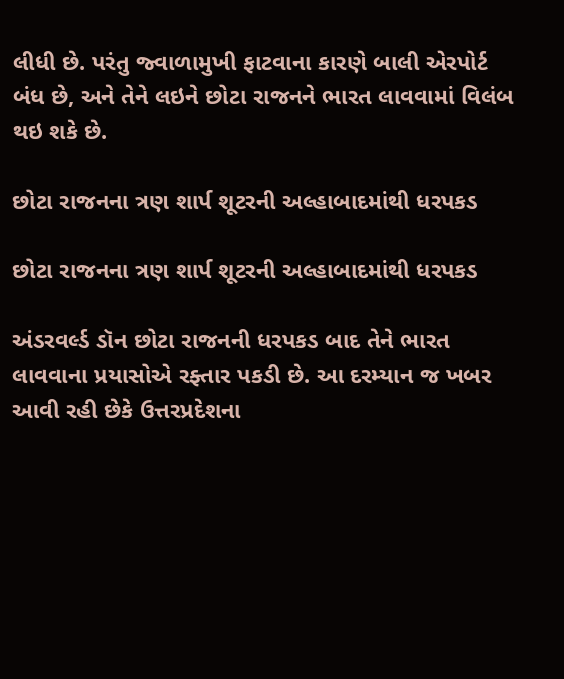લીધી છે. પરંતુ જ્વાળામુખી ફાટવાના કારણે બાલી એરપોર્ટ બંધ છે, અને તેને લઇને છોટા રાજનને ભારત લાવવામાં વિલંબ થઇ શકે છે.

છોટા રાજનના ત્રણ શાર્પ શૂટરની અલ્હાબાદમાંથી ધરપકડ

છોટા રાજનના ત્રણ શાર્પ શૂટરની અલ્હાબાદમાંથી ધરપકડ

અંડરવર્લ્ડ ડૉન છોટા રાજનની ધરપકડ બાદ તેને ભારત લાવવાના પ્રયાસોએ રફ્તાર પકડી છે. આ દરમ્યાન જ ખબર આવી રહી છેકે ઉત્તરપ્રદેશના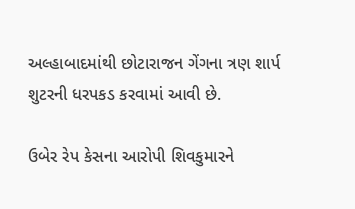અલ્હાબાદમાંથી છોટારાજન ગેંગના ત્રણ શાર્પ શુટરની ધરપકડ કરવામાં આવી છે.

ઉબેર રેપ કેસના આરોપી શિવકુમારને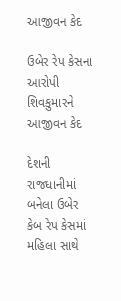આજીવન કેદ

ઉબેર રેપ કેસના આરોપી શિવકુમારને આજીવન કેદ

દેશની રાજધાનીમાં બનેલા ઉબેર કેબ રેપ કેસમાં મહિલા સાથે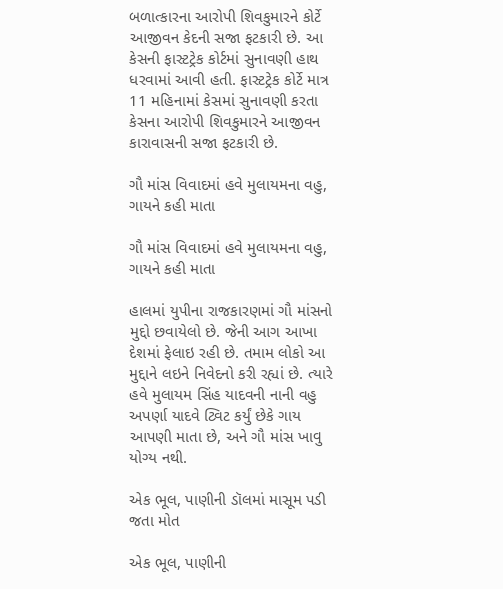બળાત્કારના આરોપી શિવકુમારને કોર્ટે આજીવન કેદની સજા ફટકારી છે. આ કેસની ફાસ્ટટ્રેક કોર્ટમાં સુનાવણી હાથ ધરવામાં આવી હતી. ફાસ્ટટ્રેક કોર્ટે માત્ર 11 મહિનામાં કેસમાં સુનાવણી કરતા કેસના આરોપી શિવકુમારને આજીવન કારાવાસની સજા ફટકારી છે.

ગૌ માંસ વિવાદમાં હવે મુલાયમના વહુ, ગાયને કહી માતા

ગૌ માંસ વિવાદમાં હવે મુલાયમના વહુ, ગાયને કહી માતા

હાલમાં યુપીના રાજકારણમાં ગૌ માંસનો મુદ્દો છવાયેલો છે. જેની આગ આખા દેશમાં ફેલાઇ રહી છે. તમામ લોકો આ મુદ્દાને લઇને નિવેદનો કરી રહ્યાં છે. ત્યારે હવે મુલાયમ સિંહ યાદવની નાની વહુ અપર્ણા યાદવે ટ્વિટ કર્યું છેકે ગાય આપણી માતા છે, અને ગૌ માંસ ખાવુ યોગ્ય નથી.

એક ભૂલ, પાણીની ડૉલમાં માસૂમ પડી જતા મોત

એક ભૂલ, પાણીની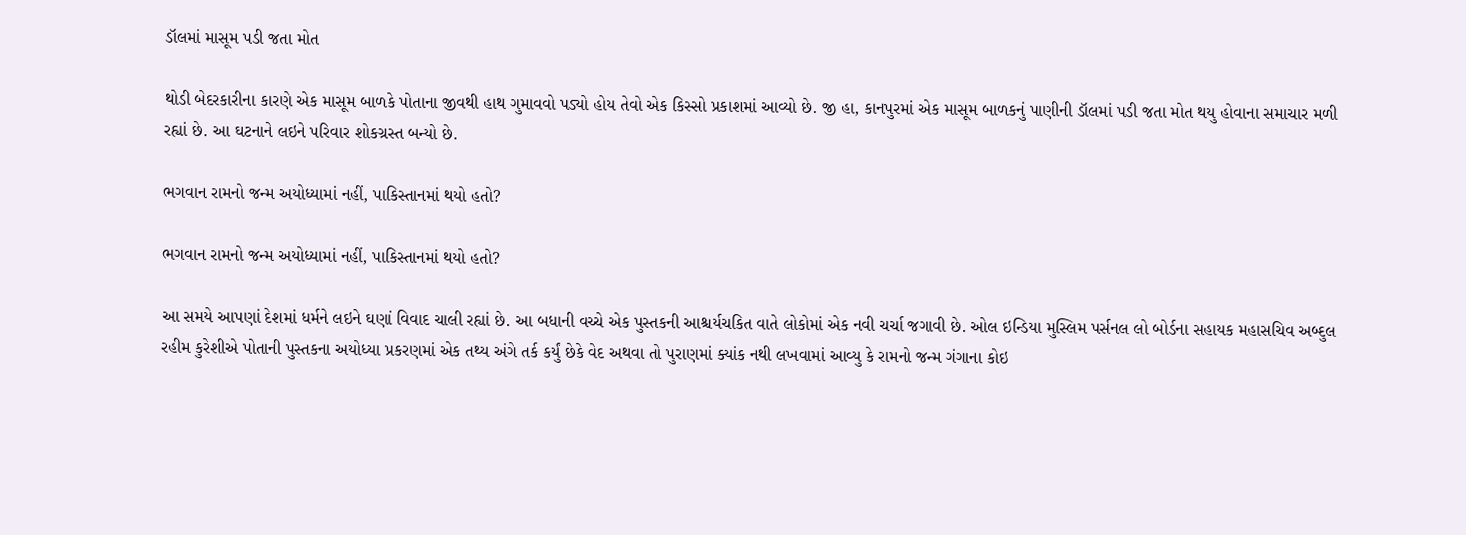ડૉલમાં માસૂમ પડી જતા મોત

થોડી બેદરકારીના કારણે એક માસૂમ બાળકે પોતાના જીવથી હાથ ગુમાવવો પડ્યો હોય તેવો એક કિસ્સો પ્રકાશમાં આવ્યો છે. જી હા, કાનપુરમાં એક માસૂમ બાળકનું પાણીની ડૉલમાં પડી જતા મોત થયુ હોવાના સમાચાર મળી રહ્યાં છે. આ ઘટનાને લઇને પરિવાર શોકગ્રસ્ત બન્યો છે.

ભગવાન રામનો જન્મ અયોધ્યામાં નહીં, પાકિસ્તાનમાં થયો હતો?

ભગવાન રામનો જન્મ અયોધ્યામાં નહીં, પાકિસ્તાનમાં થયો હતો?

આ સમયે આપણાં દેશમાં ધર્મને લઇને ઘણાં વિવાદ ચાલી રહ્યાં છે. આ બધાની વચ્ચે એક પુસ્તકની આશ્ચર્યચકિત વાતે લોકોમાં એક નવી ચર્ચા જગાવી છે. ઓલ ઇન્ડિયા મુસ્લિમ પર્સનલ લો બોર્ડના સહાયક મહાસચિવ અબ્દુલ રહીમ કુરેશીએ પોતાની પુસ્તકના અયોધ્યા પ્રકરણમાં એક તથ્ય અંગે તર્ક કર્યું છેકે વેદ અથવા તો પુરાણમાં ક્યાંક નથી લખવામાં આવ્યુ કે રામનો જન્મ ગંગાના કોઇ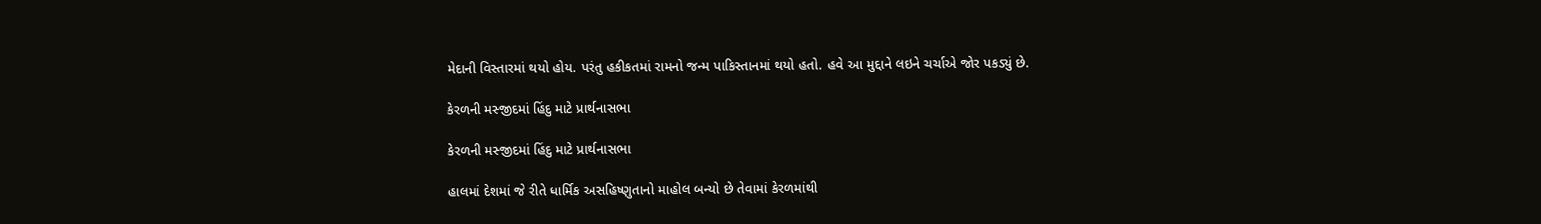મેદાની વિસ્તારમાં થયો હોય. પરંતુ હકીકતમાં રામનો જન્મ પાકિસ્તાનમાં થયો હતો. હવે આ મુદ્દાને લઇને ચર્ચાએ જોર પકડ્યું છે.

કેરળની મસ્જીદમાં હિંદુ માટે પ્રાર્થનાસભા

કેરળની મસ્જીદમાં હિંદુ માટે પ્રાર્થનાસભા

હાલમાં દેશમાં જે રીતે ધાર્મિક અસહિષ્ણુતાનો માહોલ બન્યો છે તેવામાં કેરળમાંથી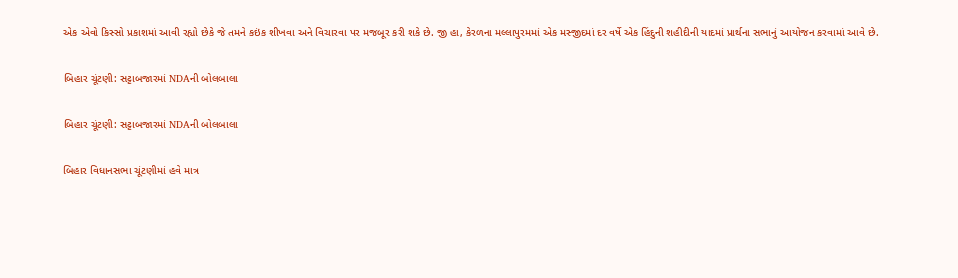એક એવો કિસ્સો પ્રકાશમાં આવી રહ્યો છેકે જે તમને કઇંક શીખવા અને વિચારવા પર મજબૂર કરી શકે છે. જી હા, કેરળના મલ્લાપુરમમાં એક મસ્જીદમાં દર વર્ષે એક હિંદુની શહીદીની યાદમાં પ્રાર્થના સભાનું આયોજન કરવામાં આવે છે.

બિહાર ચૂંટણી: સટ્ટાબજારમાં NDAની બોલબાલા

બિહાર ચૂંટણી: સટ્ટાબજારમાં NDAની બોલબાલા

બિહાર વિધાનસભા ચૂંટણીમાં હવે માત્ર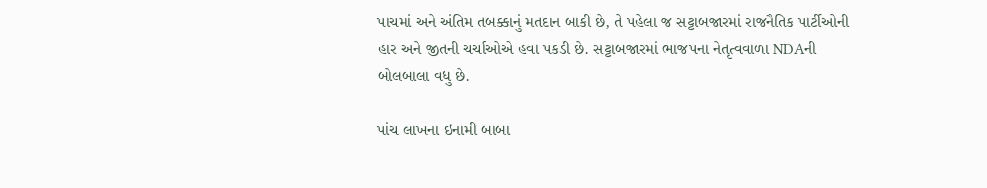પાચમાં અને અંતિમ તબક્કાનું મતદાન બાકી છે, તે પહેલા જ સટ્ટાબજારમાં રાજનૈતિક પાર્ટીઓની હાર અને જીતની ચર્ચાઓએ હવા પકડી છે. સટ્ટાબજારમાં ભાજપના નેતૃત્વવાળા NDAની બોલબાલા વધુ છે.

પાંચ લાખના ઇનામી બાબા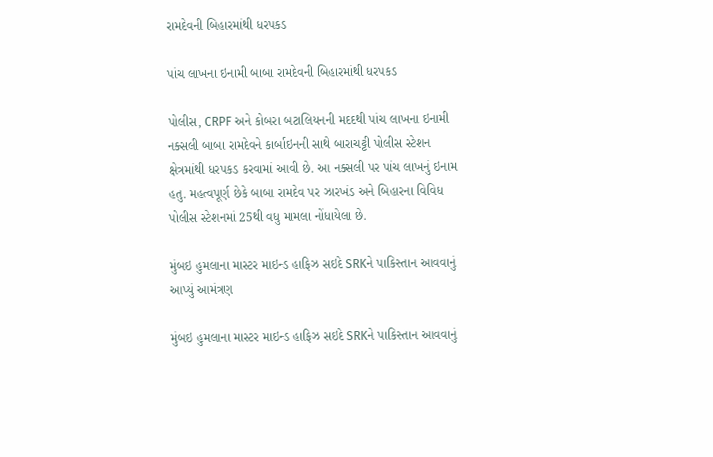રામદેવની બિહારમાંથી ધરપકડ

પાંચ લાખના ઇનામી બાબા રામદેવની બિહારમાંથી ધરપકડ

પોલીસ, CRPF અને કોબરા બટાલિયનની મદદથી પાંચ લાખના ઇનામી નક્સલી બાબા રામદેવને કાર્બાઇનની સાથે બારાચટ્ટી પોલીસ સ્ટેશન ક્ષેત્રમાંથી ધરપકડ કરવામાં આવી છે. આ નક્સલી પર પાંચ લાખનું ઇનામ હતુ. મહત્વપૂર્ણ છેકે બાબા રામદેવ પર ઝારખંડ અને બિહારના વિવિધ પોલીસ સ્ટેશનમાં 25થી વધુ મામલા નોંધાયેલા છે.

મુંબઇ હુમલાના માસ્ટર માઇન્ડ હાફિઝ સઇદે SRKને પાકિસ્તાન આવવાનું આપ્યું આમંત્રણ

મુંબઇ હુમલાના માસ્ટર માઇન્ડ હાફિઝ સઇદે SRKને પાકિસ્તાન આવવાનું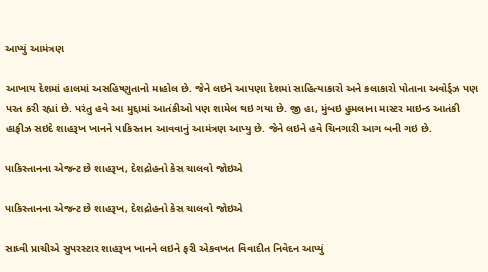આપ્યું આમંત્રણ

આખાય દેશમાં હાલમાં અસહિષ્ણુતાનો માહોલ છે. જેને લઇને આપણા દેશમાં સાહિત્યાકારો અને કલાકારો પોતાના અવોર્ડ્ઝ પણ પરત કરી રહ્યાં છે. પરંતુ હવે આ મુદ્દામાં આતંકીઓ પણ શામેલ થઇ ગયા છે. જી હા, મુંબઇ હુમલાના માસ્ટર માઇન્ડ આતંકી હાફીઝ સઇદે શાહરૂખ ખાનને પાકિસ્તાન આવવાનું આમંત્રણ આપ્યુ છે. જેને લઇને હવે ચિનગારી આગ બની ગઇ છે.

પાકિસ્તાનના એજન્ટ છે શાહરૂખ, દેશદ્રોહનો કેસ ચાલવો જોઇએ

પાકિસ્તાનના એજન્ટ છે શાહરૂખ, દેશદ્રોહનો કેસ ચાલવો જોઇએ

સાધ્વી પ્રાચીએ સુપરસ્ટાર શાહરૂખ ખાનને લઇને ફરી એકવખત વિવાદીત નિવેદન આપ્યું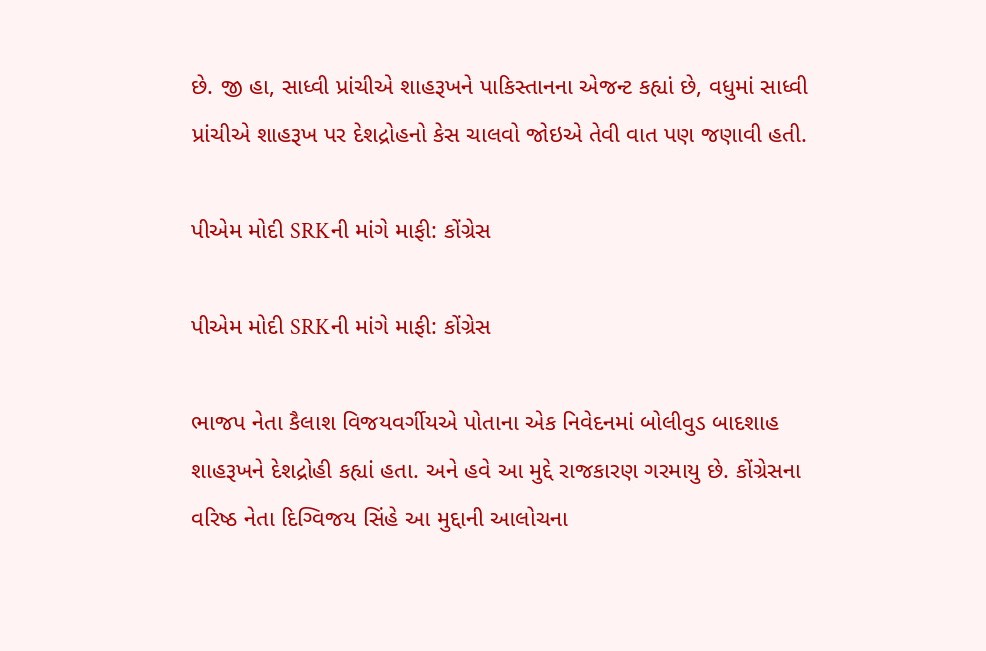છે. જી હા, સાધ્વી પ્રાંચીએ શાહરૂખને પાકિસ્તાનના એજન્ટ કહ્યાં છે, વધુમાં સાધ્વી પ્રાંચીએ શાહરૂખ પર દેશદ્રોહનો કેસ ચાલવો જોઇએ તેવી વાત પણ જણાવી હતી.

પીએમ મોદી SRKની માંગે માફી: કોંગ્રેસ

પીએમ મોદી SRKની માંગે માફી: કોંગ્રેસ

ભાજપ નેતા કૈલાશ વિજયવર્ગીયએ પોતાના એક નિવેદનમાં બોલીવુડ બાદશાહ શાહરૂખને દેશદ્રોહી કહ્યાં હતા. અને હવે આ મુદ્દે રાજકારણ ગરમાયુ છે. કોંગ્રેસના વરિષ્ઠ નેતા દિગ્વિજય સિંહે આ મુદ્દાની આલોચના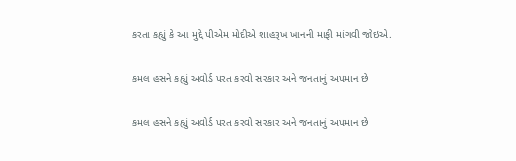કરતા કહ્યું કે આ મુદ્દે પીએમ મોદીએ શાહરૂખ ખાનની માફી માંગવી જોઇએ.

કમલ હસને કહ્યું અવોર્ડ પરત કરવો સરકાર અને જનતાનું અપમાન છે

કમલ હસને કહ્યું અવોર્ડ પરત કરવો સરકાર અને જનતાનું અપમાન છે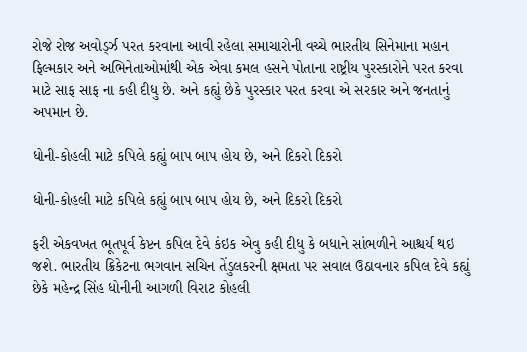રોજે રોજ અવોર્ડ્ઝ પરત કરવાના આવી રહેલા સમાચારોની વચ્ચે ભારતીય સિનેમાના મહાન ફિલ્મકાર અને અભિનેતાઓમાંથી એક એવા કમલ હસને પોતાના રાષ્ટ્રીય પુરસ્કારોને પરત કરવા માટે સાફ સાફ ના કહી દીધુ છે. અને કહ્યું છેકે પુરસ્કાર પરત કરવા એ સરકાર અને જનતાનું અપમાન છે.

ધોની-કોહલી માટે કપિલે કહ્યું બાપ બાપ હોય છે, અને દિકરો દિકરો

ધોની-કોહલી માટે કપિલે કહ્યું બાપ બાપ હોય છે, અને દિકરો દિકરો

ફરી એકવખત ભૂતપૂર્વ કેપ્ટન કપિલ દેવે કંઇક એવુ કહી દીધુ કે બધાને સાંભળીને આશ્ચર્ય થઇ જશે. ભારતીય ક્રિકેટના ભગવાન સચિન તેંડુલકરની ક્ષમતા પર સવાલ ઉઠાવનાર કપિલ દેવે કહ્યું છેકે મહેન્દ્ર સિંહ ધોનીની આગળી વિરાટ કોહલી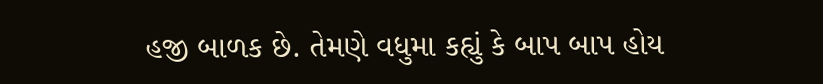હજી બાળક છે. તેમણે વધુમા કહ્યું કે બાપ બાપ હોય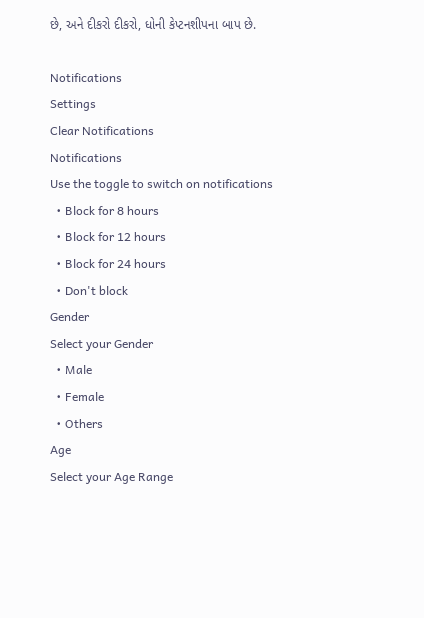છે, અને દીકરો દીકરો, ધોની કેપ્ટનશીપના બાપ છે.

Notifications
Settings
Clear Notifications
Notifications
Use the toggle to switch on notifications
  • Block for 8 hours
  • Block for 12 hours
  • Block for 24 hours
  • Don't block
Gender
Select your Gender
  • Male
  • Female
  • Others
Age
Select your Age Range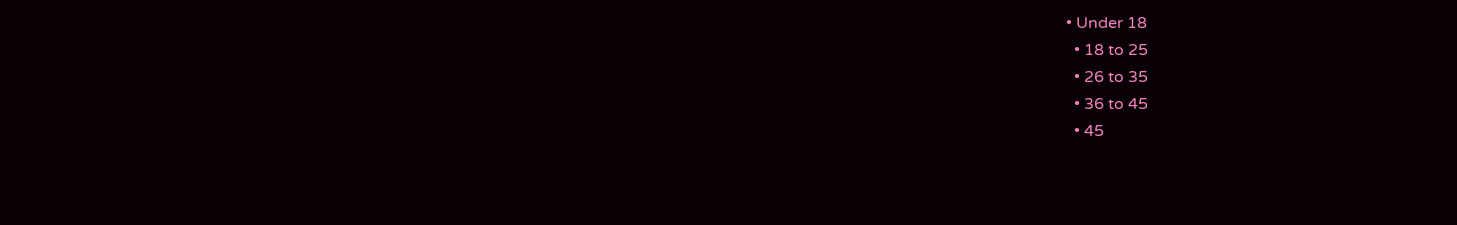• Under 18
  • 18 to 25
  • 26 to 35
  • 36 to 45
  • 45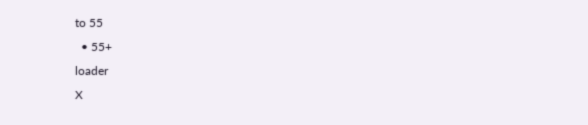to 55
  • 55+
loader
X